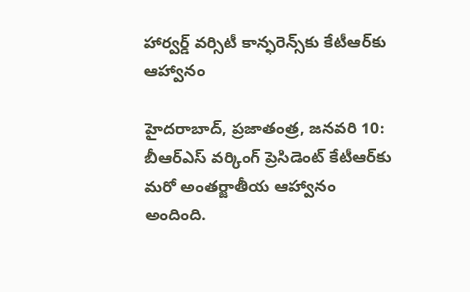హార్వర్డ్ ‌వర్సిటీ కాన్ఫ‌రెన్స్‌కు కేటీఆర్‌కు ఆహ్వానం

హైదరాబాద్‌, ప్రజాతంత్ర, జనవరి 10: బీఆర్‌ఎస్‌ ‌వర్కింగ్‌ ‌ప్రెసిడెంట్‌ ‌కేటీఆర్‌కు మరో అంతర్జాతీయ ఆహ్వానం అందింది.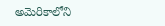అమెరికాలోని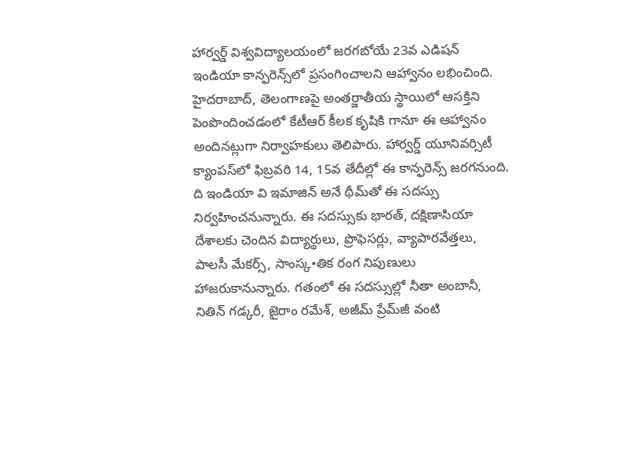హార్వర్డ్ ‌విశ్వవిద్యాలయంలో జరగబోయే 23వ ఎడిషన్‌ ఇం‌డియా కాన్ఫరెన్స్‌లో ప్రసంగించాలని ఆహ్వానం లభించింది. హైదరాబాద్‌, తెలంగాణపై అంతర్జాతీయ స్థాయిలో ఆసక్తిని పెంపొందించడంలో కేటీఆర్‌ ‌కీలక కృషికి గానూ ఈ ఆహ్వానం అందినట్లుగా నిర్వాహకులు తెలిపారు. హార్వర్డ్ ‌యూనివర్సిటీ క్యాంపస్‌లో ఫిబ్రవరి 14, 15వ తేదీల్లో ఈ కాన్ఫరెన్స్ ‌జరగనుంది. ది ఇండియా వి ఇమాజిన్‌ అనే థీమ్‌తో ఈ సదస్సు నిర్వహించనున్నారు. ఈ సదస్సుకు భారత్‌, దక్షిణాసియా దేశాలకు చెందిన విద్యార్థులు, ప్రొఫెసర్లు, వ్యాపారవేత్తలు, పాలసీ మేకర్స్, సాంస్క•తిక రంగ నిపుణులు హాజరుకానున్నారు. గతంలో ఈ సదస్సుల్లో నీతా అంబానీ, నితిన్‌ ‌గడ్కరీ, జైరాం రమేశ్‌, అజీమ్‌ ‌ప్రేమ్‌జీ వంటి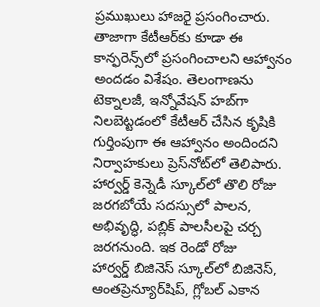ప్రముఖులు హాజరై ప్రసంగించారు. తాజాగా కేటీఆర్‌కు కూడా ఈ కాన్ఫరెన్స్‌లో ప్రసంగించాలని ఆహ్వానం అందడం విశేషం. తెలంగాణను టెక్నాలజీ, ఇన్నోవేషన్‌ ‌హబ్‌గా నిలబెట్టడంలో కేటీఆర్‌ ‌చేసిన కృషికి గుర్తింపుగా ఈ ఆహ్వానం అందిందని నిర్వాహకులు ప్రెస్‌నోట్‌లో తెలిపారు. హార్వర్డ్ ‌కెన్నెడీ స్కూల్‌లో తొలి రోజు జరగబోయే సదస్సులో పాలన, అభివృద్ధి, పబ్లిక్‌ ‌పాలసీలపై చర్చ జరగనుంది. ఇక రెండో రోజు హార్వర్డ్ ‌బిజినెస్‌ ‌స్కూల్‌లో బిజినెస్‌, ఆం‌తప్రెన్యూర్‌షిప్‌, గ్లోబల్‌ ఎకాన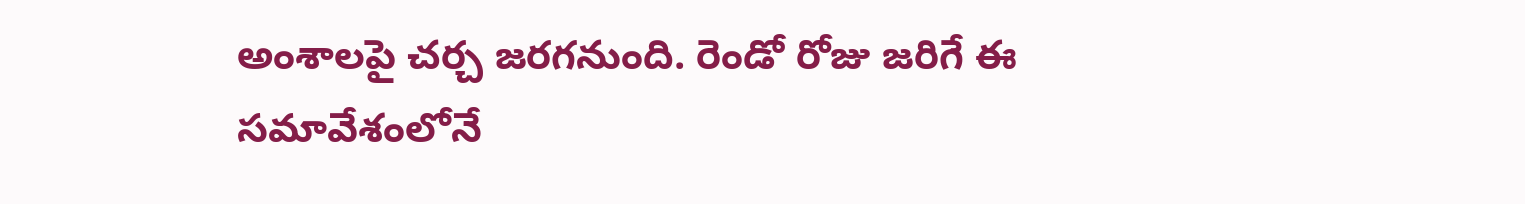అంశాలపై చర్చ జరగనుంది. రెండో రోజు జరిగే ఈ సమావేశంలోనే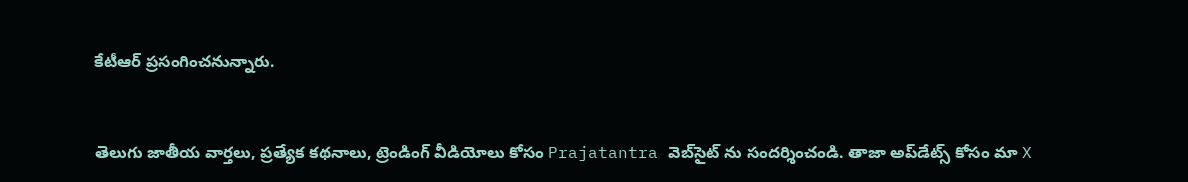కేటీఆర్‌ ‌ప్రసంగించనున్నారు.


తెలుగు జాతీయ వార్తలు, ప్రత్యేక కథనాలు, ట్రెండింగ్ వీడియోలు కోసం Prajatantra వెబ్‌సైట్ ను సందర్శించండి. తాజా అప్‌డేట్స్ కోసం మా X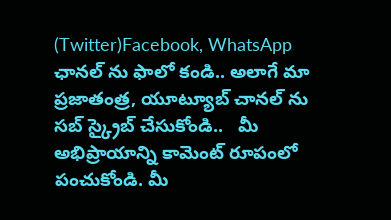(Twitter)Facebook, WhatsApp ఛానల్ ను ఫాలో కండి.. అలాగే మా ప్రజాతంత్ర, యూట్యూబ్ చానల్ ను సబ్ స్క్రైబ్ చేసుకోండి..   మీ అభిప్రాయాన్ని కామెంట్ రూపంలో పంచుకోండి. మీ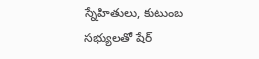స్నేహితులు, కుటుంబ సభ్యులతో షేర్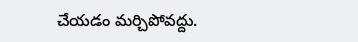చేయడం మర్చిపోవద్దు.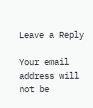Leave a Reply

Your email address will not be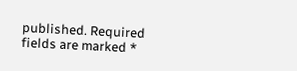published. Required fields are marked *